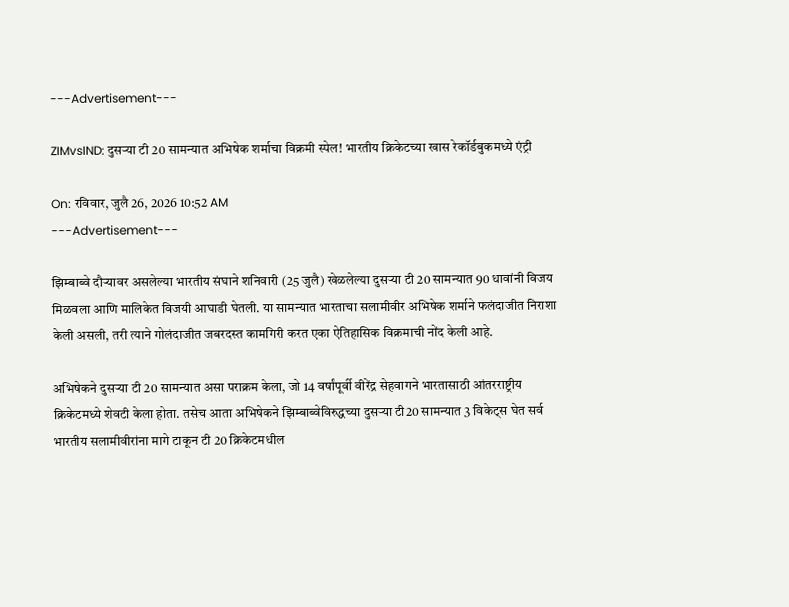---Advertisement---

ZIMvsIND: दुसऱ्या टी 20 सामन्यात अभिषेक शर्माचा विक्रमी स्पेल! भारतीय क्रिकेटच्या खास रेकॉर्डबुकमध्ये एंट्री

On: रविवार, जुलै 26, 2026 10:52 AM
---Advertisement---

झिम्बाब्वे दौऱ्यावर असलेल्या भारतीय संघाने शनिवारी (25 जुलै) खेळलेल्या दुसऱ्या टी 20 सामन्यात 90 धावांनी विजय मिळवला आणि मालिकेत विजयी आघाडी घेतली. या सामन्यात भारताचा सलामीवीर अभिषेक शर्माने फलंदाजीत निराशा केली असली, तरी त्याने गोलंदाजीत जबरदस्त कामगिरी करत एका ऐतिहासिक विक्रमाची नोंद केली आहे.

अभिषेकने दुसऱ्या टी 20 सामन्यात असा पराक्रम केला, जो 14 वर्षांपूर्वी वीरेंद्र सेहवागने भारतासाठी आंतरराष्ट्रीय क्रिकेटमध्ये शेवटी केला होता. तसेच आता अभिषेकने झिम्बाब्वेविरुद्धच्या दुसऱ्या टी20 सामन्यात 3 विकेट्स घेत सर्व भारतीय सलामीवीरांना मागे टाकून टी 20 क्रिकेटमधील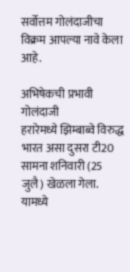सर्वोत्तम गोलंदाजीचा विक्रम आपल्या नावे केला आहे.

अभिषेकची प्रभावी गोलंदाजी
हरारेमध्ये झिम्बाब्वे विरुद्ध भारत असा दुसरा टी20 सामना शनिवारी (25 जुलै) खेळला गेला. यामध्ये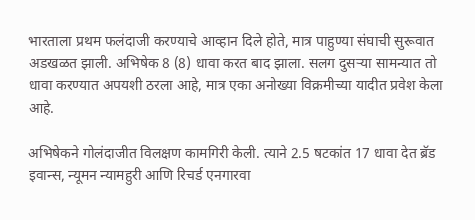भारताला प्रथम फलंदाजी करण्याचे आव्हान दिले होते, मात्र पाहुण्या संघाची सुरूवात अडखळत झाली. अभिषेक 8 (8) धावा करत बाद झाला. सलग दुसऱ्या सामन्यात तो धावा करण्यात अपयशी ठरला आहे, मात्र एका अनोख्या विक्रमीच्या यादीत प्रवेश केला आहे.

अभिषेकने गोलंदाजीत विलक्षण कामगिरी केली. त्याने 2.5 षटकांत 17 धावा देत ब्रॅड इवान्स, न्यूमन न्यामहुरी आणि रिचर्ड एनगारवा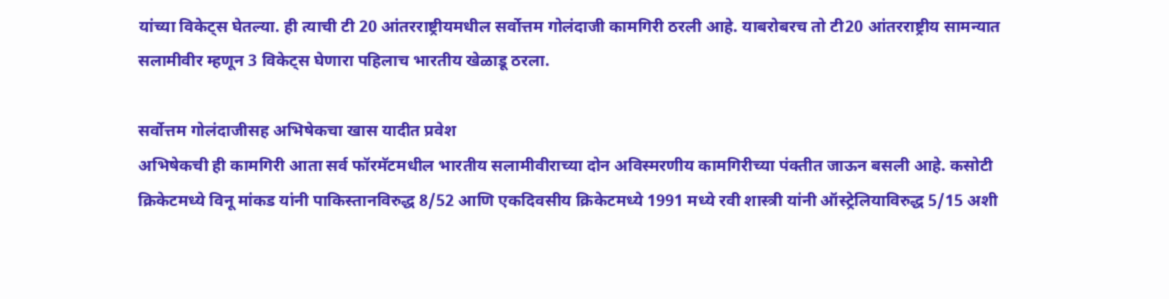यांच्या विकेट्स घेतल्या. ही त्याची टी 20 आंतरराष्ट्रीयमधील सर्वोत्तम गोलंदाजी कामगिरी ठरली आहे. याबरोबरच तो टी20 आंतरराष्ट्रीय सामन्यात सलामीवीर म्हणून 3 विकेट्स घेणारा पहिलाच भारतीय खेळाडू ठरला.

सर्वोत्तम गोलंदाजीसह अभिषेकचा खास यादीत प्रवेश
अभिषेकची ही कामगिरी आता सर्व फॉरमॅटमधील भारतीय सलामीवीराच्या दोन अविस्मरणीय कामगिरीच्या पंक्तीत जाऊन बसली आहे. कसोटी क्रिकेटमध्ये विनू मांकड यांनी पाकिस्तानविरुद्ध 8/52 आणि एकदिवसीय क्रिकेटमध्ये 1991 मध्ये रवी शास्त्री यांनी ऑस्ट्रेलियाविरुद्ध 5/15 अशी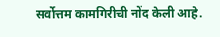सर्वोत्तम कामगिरीची नोंद केली आहे.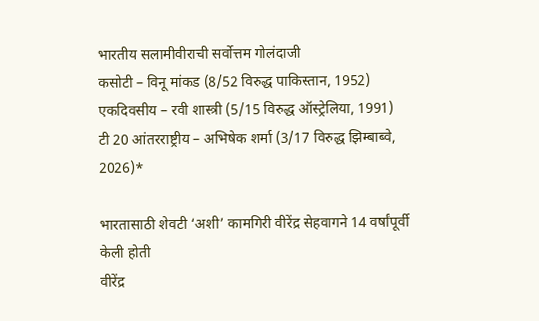भारतीय सलामीवीराची सर्वोत्तम गोलंदाजी
कसोटी – विनू मांकड (8/52 विरुद्ध पाकिस्तान, 1952)
एकदिवसीय – रवी शास्त्री (5/15 विरुद्ध ऑस्ट्रेलिया, 1991)
टी 20 आंतरराष्ट्रीय – अभिषेक शर्मा (3/17 विरुद्ध झिम्बाब्वे, 2026)*

भारतासाठी शेवटी ‘अशी’ कामगिरी वीरेंद्र सेहवागने 14 वर्षांपूर्वी केली होती
वीरेंद्र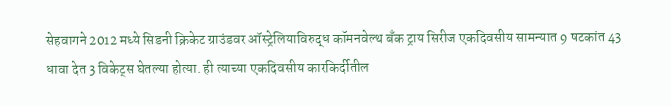सेहवागने 2012 मध्ये सिडनी क्रिकेट ग्राउंडवर ऑस्ट्रेलियाविरुद्ध कॉमनवेल्थ बॅंक ट्राय सिरीज एकदिवसीय सामन्यात 9 षटकांत 43 धावा देत 3 विकेट्स घेतल्या होत्या. ही त्याच्या एकदिवसीय कारकिर्दीतील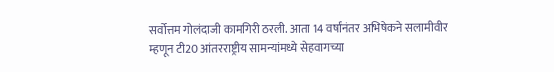सर्वोत्तम गोलंदाजी कामगिरी ठरली. आता 14 वर्षांनंतर अभिषेकने सलामीवीर म्हणून टी20 आंतरराष्ट्रीय सामन्यांमध्ये सेहवागच्या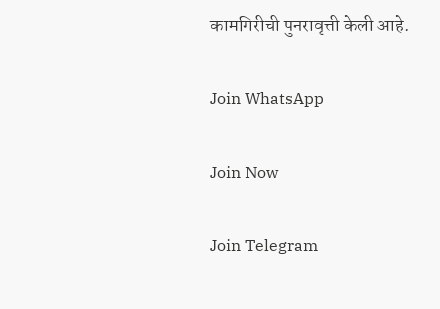कामगिरीची पुनरावृत्ती केली आहे.

Join WhatsApp

Join Now

Join Telegram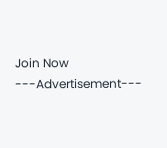Join Now
---Advertisement---